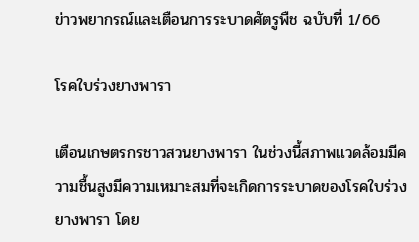ข่าวพยากรณ์และเตือนการระบาดศัตรูพืช ฉบับที่ 1/66

โรคใบร่วงยางพารา

เตือนเกษตรกรชาวสวนยางพารา ในช่วงนี้สภาพแวดล้อมมีความชื้นสูงมีความเหมาะสมที่จะเกิดการระบาดของโรคใบร่วงยางพารา โดย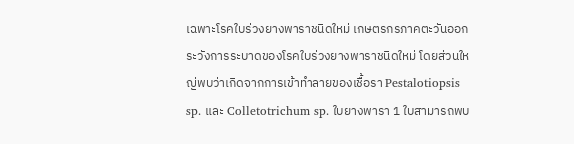เฉพาะโรคใบร่วงยางพาราชนิดใหม่ เกษตรกรภาคตะวันออก ระวังการระบาดของโรคใบร่วงยางพาราชนิดใหม่ โดยส่วนใหญ่พบว่าเกิดจากการเข้าทำลายของเชื้อรา Pestalotiopsis sp. และ Colletotrichum sp. ใบยางพารา 1 ใบสามารถพบ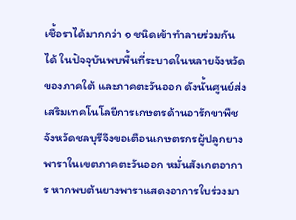เชื้อราได้มากกว่า ๑ ชนิดเข้าทำลายร่วมกันได้ ในปัจจุบันพบพื้นที่ระบาดในหลายจังหวัดของภาคใต้ และภาคตะวันออก ดังนั้นศูนย์ส่งเสริมเทคโนโลยีการเกษตรด้านอารักขาพืช จังหวัดชลบุรีจึงขอเตือนเกษตรกรผู้ปลูกยางพาราในเขตภาคตะวันออก หมั่นสังเกตอาการ หากพบต้นยางพาราแสดงอาการใบร่วงมา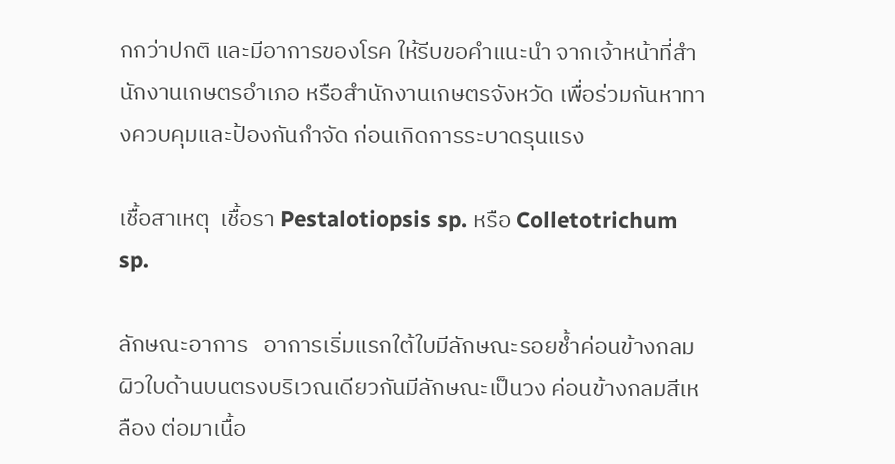กกว่าปกติ และมีอาการของโรค ให้รีบขอคำแนะนำ จากเจ้าหน้าที่สำนักงานเกษตรอำเภอ หรือสำนักงานเกษตรจังหวัด เพื่อร่วมกันหาทางควบคุมและป้องกันกำจัด ก่อนเกิดการระบาดรุนแรง

เชื้อสาเหตุ  เชื้อรา Pestalotiopsis sp. หรือ Colletotrichum sp.

ลักษณะอาการ   อาการเริ่มแรกใต้ใบมีลักษณะรอยช้ำค่อนข้างกลม ผิวใบด้านบนตรงบริเวณเดียวกันมีลักษณะเป็นวง ค่อนข้างกลมสีเหลือง ต่อมาเนื้อ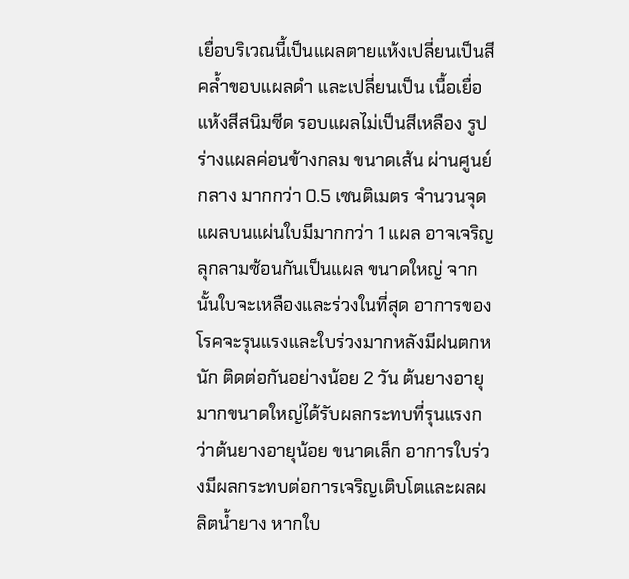เยื่อบริเวณนี้เป็นแผลตายแห้งเปลี่ยนเป็นสีคล้ำขอบแผลดำ และเปลี่ยนเป็น เนื้อเยื่อแห้งสีสนิมซีด รอบแผลไม่เป็นสีเหลือง รูปร่างแผลค่อนข้างกลม ขนาดเส้น ผ่านศูนย์กลาง มากกว่า 0.5 เซนติเมตร จำนวนจุดแผลบนแผ่นใบมีมากกว่า 1 แผล อาจเจริญลุกลามซ้อนกันเป็นแผล ขนาดใหญ่ จากนั้นใบจะเหลืองและร่วงในที่สุด อาการของโรคจะรุนแรงและใบร่วงมากหลังมีฝนตกหนัก ติดต่อกันอย่างน้อย 2 วัน ต้นยางอายุมากขนาดใหญ่ได้รับผลกระทบที่รุนแรงกว่าต้นยางอายุน้อย ขนาดเล็ก อาการใบร่วงมีผลกระทบต่อการเจริญเติบโตและผลผลิตน้ำยาง หากใบ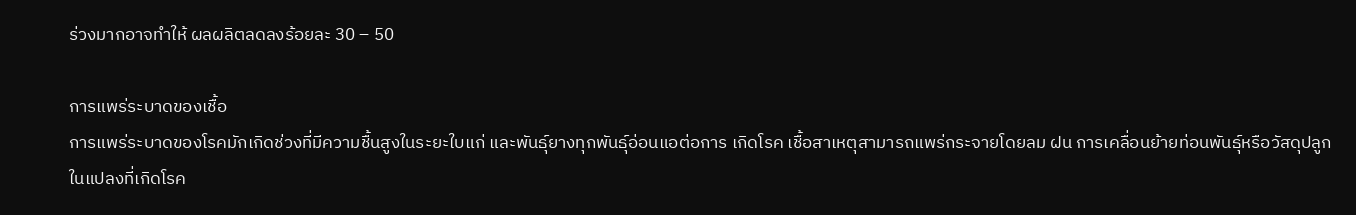ร่วงมากอาจทำให้ ผลผลิตลดลงร้อยละ 30 – 50

การแพร่ระบาดของเชื้อ
การแพร่ระบาดของโรคมักเกิดช่วงที่มีความชื้นสูงในระยะใบแก่ และพันธุ์ยางทุกพันธุ์อ่อนแอต่อการ เกิดโรค เชื้อสาเหตุสามารถแพร่กระจายโดยลม ฝน การเคลื่อนย้ายท่อนพันธุ์หรือวัสดุปลูกในแปลงที่เกิดโรค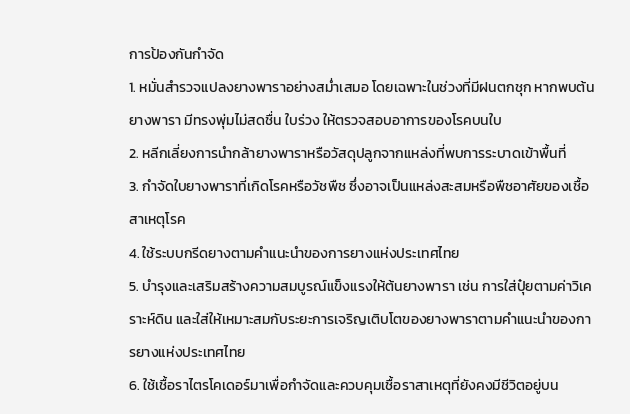การป้องกันกำจัด
1. หมั่นสำรวจแปลงยางพาราอย่างสม่ำเสมอ โดยเฉพาะในช่วงที่มีฝนตกชุก หากพบต้นยางพารา มีทรงพุ่มไม่สดชื่น ใบร่วง ให้ตรวจสอบอาการของโรคบนใบ
2. หลีกเลี่ยงการนำกล้ายางพาราหรือวัสดุปลูกจากแหล่งที่พบการระบาดเข้าพื้นที่
3. กำจัดใบยางพาราที่เกิดโรคหรือวัชพืช ซึ่งอาจเป็นแหล่งสะสมหรือพืชอาศัยของเชื้อสาเหตุโรค
4. ใช้ระบบกรีดยางตามคำแนะนำของการยางแห่งประเทศไทย
5. บำรุงและเสริมสร้างความสมบูรณ์แข็งแรงให้ต้นยางพารา เช่น การใส่ปุ๋ยตามค่าวิเคราะห์ดิน และใส่ให้เหมาะสมกับระยะการเจริญเติบโตของยางพาราตามคำแนะนำของการยางแห่งประเทศไทย
6. ใช้เชื้อราไตรโคเดอร์มาเพื่อกำจัดและควบคุมเชื้อราสาเหตุที่ยังคงมีชีวิตอยู่บน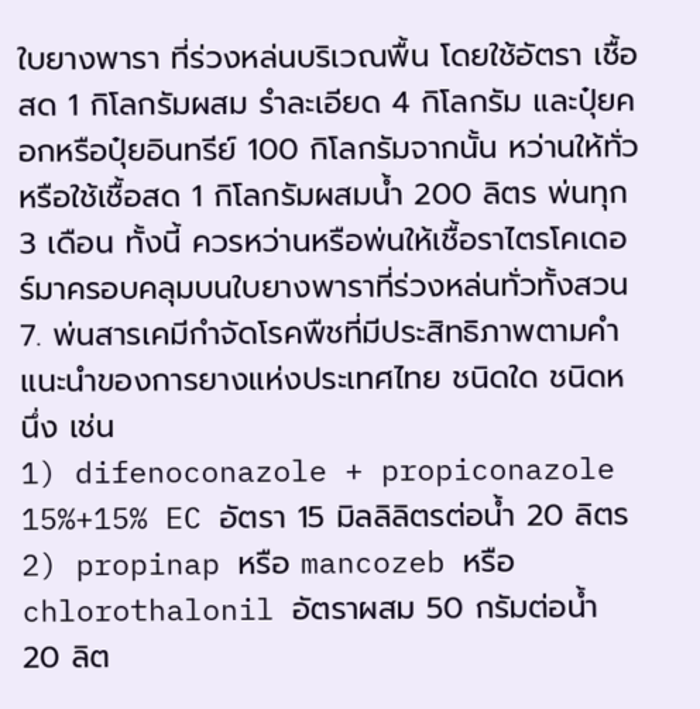ใบยางพารา ที่ร่วงหล่นบริเวณพื้น โดยใช้อัตรา เชื้อสด 1 กิโลกรัมผสม รำละเอียด 4 กิโลกรัม และปุ๋ยคอกหรือปุ๋ยอินทรีย์ 100 กิโลกรัมจากนั้น หว่านให้ทั่ว หรือใช้เชื้อสด 1 กิโลกรัมผสมน้ำ 200 ลิตร พ่นทุก 3 เดือน ทั้งนี้ ควรหว่านหรือพ่นให้เชื้อราไตรโคเดอร์มาครอบคลุมบนใบยางพาราที่ร่วงหล่นทั่วทั้งสวน
7. พ่นสารเคมีกำจัดโรคพืชที่มีประสิทธิภาพตามคำแนะนำของการยางแห่งประเทศไทย ชนิดใด ชนิดหนึ่ง เช่น
1) difenoconazole + propiconazole 15%+15% EC อัตรา 15 มิลลิลิตรต่อน้ำ 20 ลิตร
2) propinap หรือ mancozeb หรือ chlorothalonil อัตราผสม 50 กรัมต่อน้ำ 20 ลิต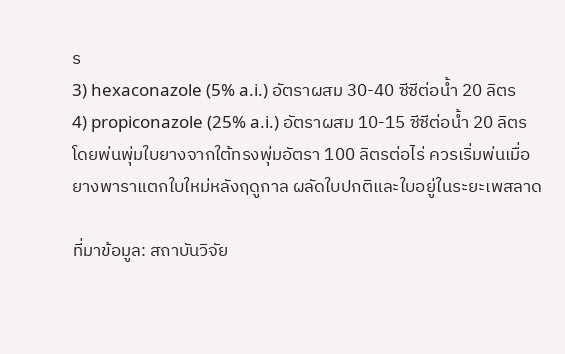ร
3) hexaconazole (5% a.i.) อัตราผสม 30-40 ซีซีต่อน้ำ 20 ลิตร
4) propiconazole (25% a.i.) อัตราผสม 10-15 ซีซีต่อน้ำ 20 ลิตร โดยพ่นพุ่มใบยางจากใต้ทรงพุ่มอัตรา 100 ลิตรต่อไร่ ควรเริ่มพ่นเมื่อยางพาราแตกใบใหม่หลังฤดูกาล ผลัดใบปกติและใบอยู่ในระยะเพสลาด

ที่มาข้อมูล: สถาบันวิจัย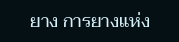ยาง การยางแห่ง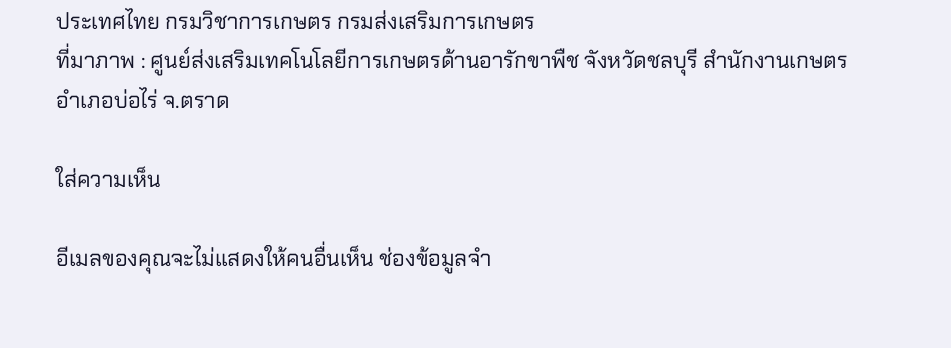ประเทศไทย กรมวิชาการเกษตร กรมส่งเสริมการเกษตร
ที่มาภาพ : ศูนย์ส่งเสริมเทคโนโลยีการเกษตรด้านอารักขาพืช จังหวัดชลบุรี สำนักงานเกษตรอำเภอบ่อไร่ จ.ตราด

ใส่ความเห็น

อีเมลของคุณจะไม่แสดงให้คนอื่นเห็น ช่องข้อมูลจำ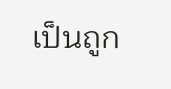เป็นถูก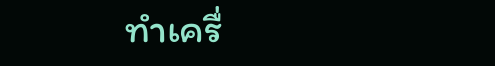ทำเครื่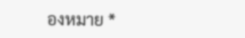องหมาย *